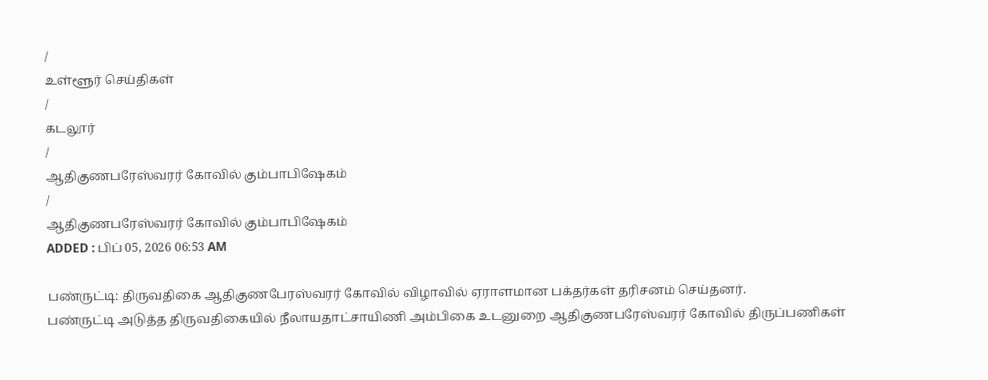/
உள்ளூர் செய்திகள்
/
கடலூர்
/
ஆதிகுணபரேஸ்வரர் கோவில் கும்பாபிஷேகம்
/
ஆதிகுணபரேஸ்வரர் கோவில் கும்பாபிஷேகம்
ADDED : பிப் 05, 2026 06:53 AM

பண்ருட்டி: திருவதிகை ஆதிகுணபேரஸ்வரர் கோவில் விழாவில் ஏராளமான பக்தர்கள் தரிசனம் செய்தனர்.
பண்ருட்டி அடுத்த திருவதிகையில் நீலாயதாட்சாயிணி அம்பிகை உடனுறை ஆதிகுணபரேஸ்வரர் கோவில் திருப்பணிகள்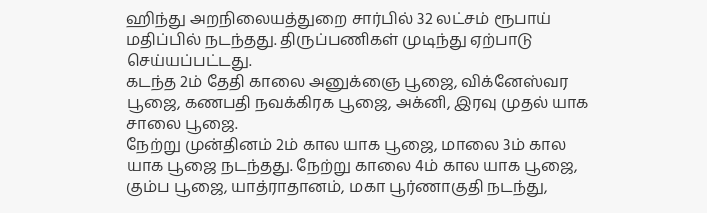ஹிந்து அறநிலையத்துறை சார்பில் 32 லட்சம் ரூபாய் மதிப்பில் நடந்தது. திருப்பணிகள் முடிந்து ஏற்பாடு செய்யப்பட்டது.
கடந்த 2ம் தேதி காலை அனுக்ஞை பூஜை, விக்னேஸ்வர பூஜை, கணபதி நவக்கிரக பூஜை, அக்னி, இரவு முதல் யாக சாலை பூஜை.
நேற்று முன்தினம் 2ம் கால யாக பூஜை, மாலை 3ம் கால யாக பூஜை நடந்தது. நேற்று காலை 4ம் கால யாக பூஜை, கும்ப பூஜை, யாத்ராதானம், மகா பூர்ணாகுதி நடந்து,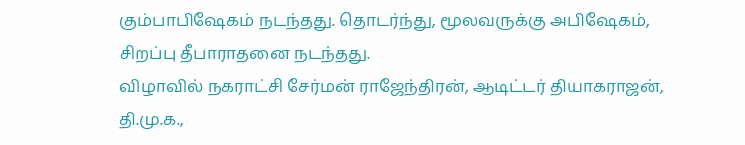கும்பாபிஷேகம் நடந்தது. தொடர்ந்து, மூலவருக்கு அபிஷேகம், சிறப்பு தீபாராதனை நடந்தது.
விழாவில் நகராட்சி சேர்மன் ராஜேந்திரன், ஆடிட்டர் தியாகராஜன், தி.மு.க.,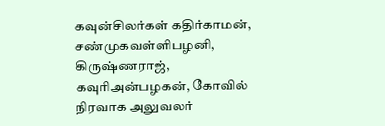கவுன்சிலர்கள் கதிர்காமன், சண்முகவள்ளிபழனி, கிருஷ்ணராஜ், கவுரிஅன்பழகன், கோவில் நிரவாக அலுவலர்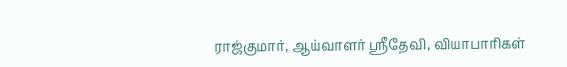ராஜ்குமார், ஆய்வாளர் ஸ்ரீதேவி, வியாபாரிகள்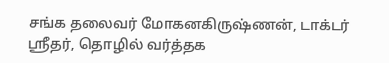சங்க தலைவர் மோகனகிருஷ்ணன், டாக்டர் ஸ்ரீதர், தொழில் வர்த்தக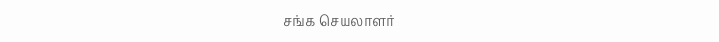சங்க செயலாளர்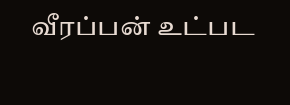வீரப்பன் உட்பட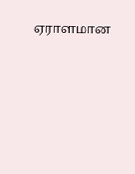ஏராளமான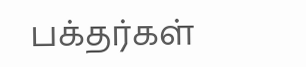பக்தர்கள்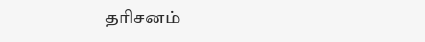தரிசனம்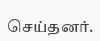செய்தனர்.